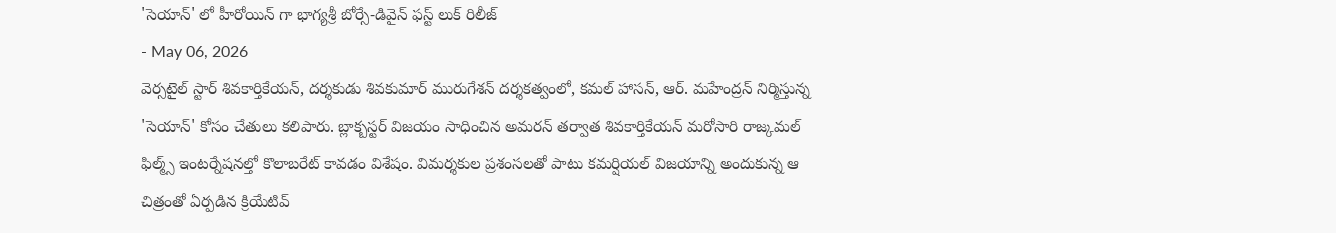'సెయాన్' లో హీరోయిన్ గా భాగ్యశ్రీ బోర్సే-డివైన్ ఫస్ట్ లుక్ రిలీజ్
- May 06, 2026
వెర్సటైల్ స్టార్ శివకార్తికేయన్, దర్శకుడు శివకుమార్ మురుగేశన్ దర్శకత్వంలో, కమల్ హాసన్, ఆర్. మహేంద్రన్ నిర్మిస్తున్న 'సెయాన్' కోసం చేతులు కలిపారు. బ్లాక్బస్టర్ విజయం సాధించిన అమరన్ తర్వాత శివకార్తికేయన్ మరోసారి రాజ్కమల్ ఫిల్మ్స్ ఇంటర్నేషనల్తో కొలాబరేట్ కావడం విశేషం. విమర్శకుల ప్రశంసలతో పాటు కమర్షియల్ విజయాన్ని అందుకున్న ఆ చిత్రంతో ఏర్పడిన క్రియేటివ్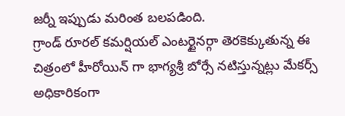జర్నీ ఇప్పుడు మరింత బలపడింది.
గ్రాండ్ రూరల్ కమర్షియల్ ఎంటర్టైనర్గా తెరకెక్కుతున్న ఈ చిత్రంలో హీరోయిన్ గా భాగ్యశ్రీ బోర్సే నటిస్తున్నట్లు మేకర్స్ అధికారికంగా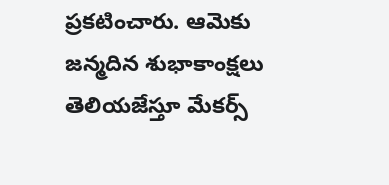ప్రకటించారు. ఆమెకు జన్మదిన శుభాకాంక్షలు తెలియజేస్తూ మేకర్స్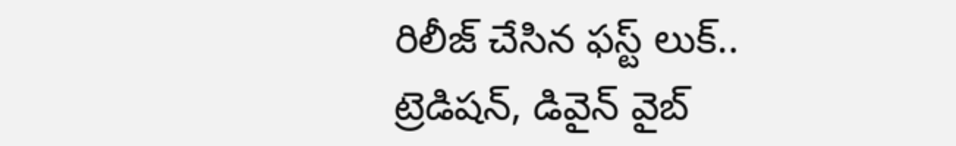రిలీజ్ చేసిన ఫస్ట్ లుక్.. ట్రెడిషన్, డివైన్ వైబ్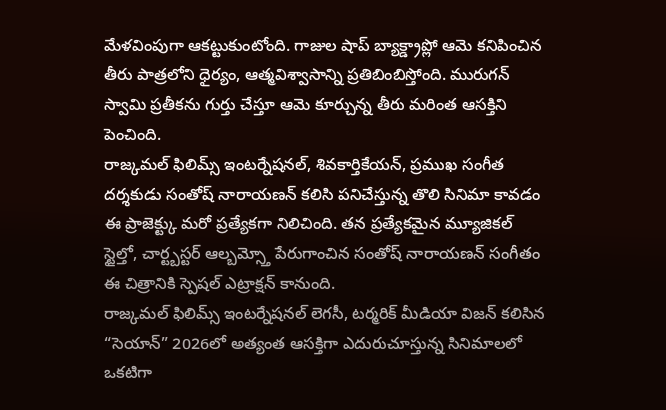మేళవింపుగా ఆకట్టుకుంటోంది. గాజుల షాప్ బ్యాక్డ్రాప్లో ఆమె కనిపించిన తీరు పాత్రలోని ధైర్యం, ఆత్మవిశ్వాసాన్ని ప్రతిబింబిస్తోంది. మురుగన్ స్వామి ప్రతీకను గుర్తు చేస్తూ ఆమె కూర్చున్న తీరు మరింత ఆసక్తిని పెంచింది.
రాజ్కమల్ ఫిలిమ్స్ ఇంటర్నేషనల్, శివకార్తికేయన్, ప్రముఖ సంగీత దర్శకుడు సంతోష్ నారాయణన్ కలిసి పనిచేస్తున్న తొలి సినిమా కావడం ఈ ప్రాజెక్ట్కు మరో ప్రత్యేకగా నిలిచింది. తన ప్రత్యేకమైన మ్యూజికల్ స్టైల్తో, చార్ట్బస్టర్ ఆల్బమ్స్తో పేరుగాంచిన సంతోష్ నారాయణన్ సంగీతం ఈ చిత్రానికి స్పెషల్ ఎట్రాక్షన్ కానుంది.
రాజ్కమల్ ఫిలిమ్స్ ఇంటర్నేషనల్ లెగసీ, టర్మరిక్ మీడియా విజన్ కలిసిన “సెయాన్” 2026లో అత్యంత ఆసక్తిగా ఎదురుచూస్తున్న సినిమాలలో ఒకటిగా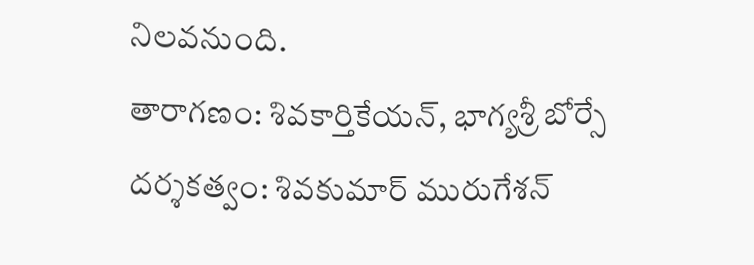నిలవనుంది.
తారాగణం: శివకార్తికేయన్, భాగ్యశ్రీ బోర్సే
దర్శకత్వం: శివకుమార్ మురుగేశన్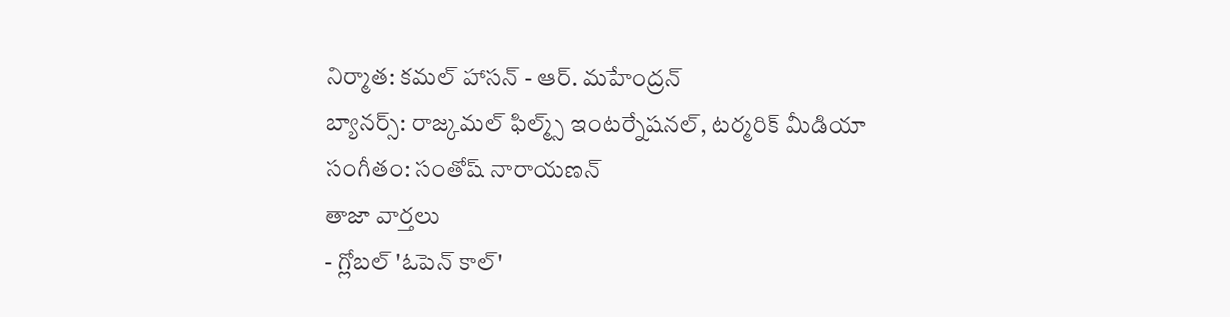నిర్మాత: కమల్ హాసన్ - ఆర్. మహేంద్రన్
బ్యానర్స్: రాజ్కమల్ ఫిల్మ్స్ ఇంటర్నేషనల్, టర్మరిక్ మీడియా
సంగీతం: సంతోష్ నారాయణన్
తాజా వార్తలు
- గ్లోబల్ 'ఓపెన్ కాల్'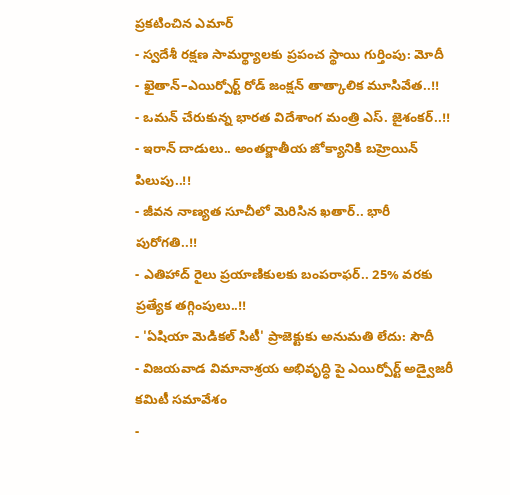ప్రకటించిన ఎమార్
- స్వదేశీ రక్షణ సామర్థ్యాలకు ప్రపంచ స్థాయి గుర్తింపు: మోదీ
- ఖైతాన్–ఎయిర్పోర్ట్ రోడ్ జంక్షన్ తాత్కాలిక మూసివేత..!!
- ఒమన్ చేరుకున్న భారత విదేశాంగ మంత్రి ఎస్. జైశంకర్..!!
- ఇరాన్ దాడులు.. అంతర్జాతీయ జోక్యానికి బహ్రెయిన్ పిలుపు..!!
- జీవన నాణ్యత సూచీలో మెరిసిన ఖతార్.. భారీ పురోగతి..!!
- ఎతిహాద్ రైలు ప్రయాణికులకు బంపరాఫర్.. 25% వరకు ప్రత్యేక తగ్గింపులు..!!
- 'ఏషియా మెడికల్ సిటీ' ప్రాజెక్టుకు అనుమతి లేదు: సౌదీ
- విజయవాడ విమానాశ్రయ అభివృద్ధి పై ఎయిర్పోర్ట్ అడ్వైజరీ కమిటీ సమావేశం
-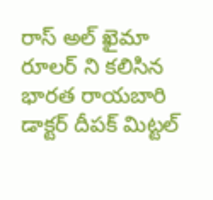రాస్ అల్ ఖైమా రూలర్ ని కలిసిన భారత రాయబారి డాక్టర్ దీపక్ మిట్టల్